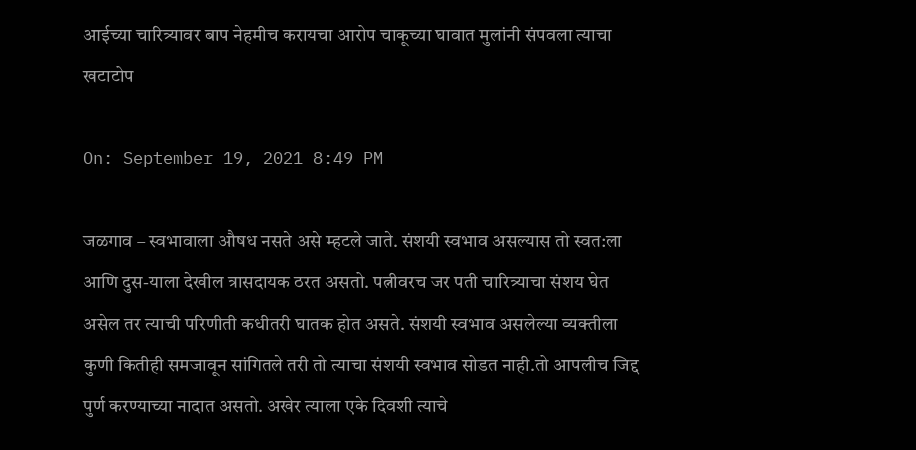आईच्या चारित्र्यावर बाप नेहमीच करायचा आरोप चाकूच्या घावात मुलांनी संपवला त्याचा खटाटोप

On: September 19, 2021 8:49 PM

जळगाव – स्वभावाला औषध नसते असे म्हटले जाते. संशयी स्वभाव असल्यास तो स्वत:ला आणि दुस-याला देखील त्रासदायक ठरत असतो. पत्नीवरच जर पती चारित्र्याचा संशय घेत असेल तर त्याची परिणीती कधीतरी घातक होत असते. संशयी स्वभाव असलेल्या व्यक्तीला कुणी कितीही समजावून सांगितले तरी तो त्याचा संशयी स्वभाव सोडत नाही.तो आपलीच जिद्द पुर्ण करण्याच्या नादात असतो. अखेर त्याला एके दिवशी त्याचे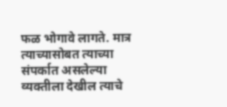फळ भोगावे लागते. मात्र त्याच्यासोबत त्याच्या संपर्कात असलेल्या व्यक्तीला देखील त्याचे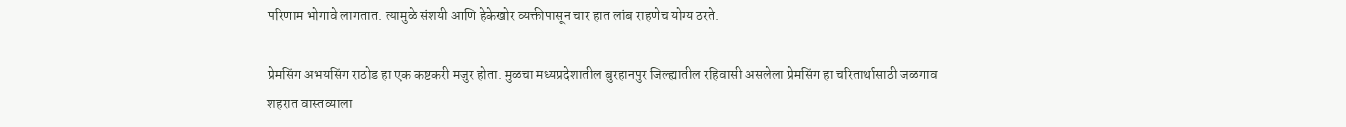परिणाम भोगावे लागतात. त्यामुळे संशयी आणि हेकेखोर व्यक्तीपासून चार हात लांब राहणेच योग्य ठरते.

प्रेमसिंग अभयसिंग राठोड हा एक कष्टकरी मजुर होता. मुळचा मध्यप्रदेशातील बुरहानपुर जिल्ह्यातील रहिवासी असलेला प्रेमसिंग हा चरितार्थासाठी जळगाव शहरात वास्तव्याला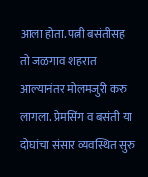आला होता. पत्नी बसंतीसह तो जळगाव शहरात आल्यानंतर मोलमजुरी करु लागला. प्रेमसिंग व बसंती या दोघांचा संसार व्यवस्थित सुरु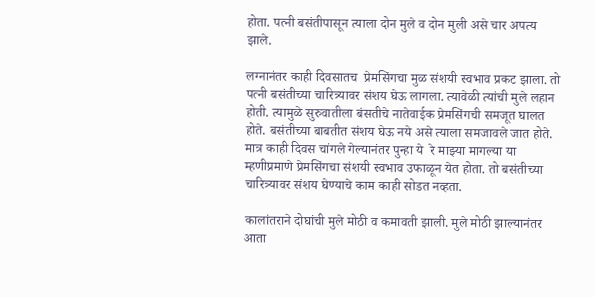होता. पत्नी बसंतीपासून त्याला दोन मुले व दोन मुली असे चार अपत्य झाले.

लग्नानंतर काही दिवसातच  प्रेमसिंगचा मुळ संशयी स्वभाव प्रकट झाला. तो पत्नी बसंतीच्या चारित्र्यावर संशय घेऊ लागला. त्यावेळी त्यांची मुले लहान होती. त्यामुळे सुरुवातीला बंसतीचे नातेवाईक प्रेमसिंगची समजूत घालत होते. बसंतीच्या बाबतीत संशय घेऊ नये असे त्याला समजावले जात होते. मात्र काही दिवस चांगले गेल्यानंतर पुन्हा ये  रे माझ्या मागल्या या म्हणीप्रमाणे प्रेमसिंगचा संशयी स्वभाव उफाळून येत होता. तो बसंतीच्या चारित्र्यावर संशय घेण्याचे काम काही सोडत नव्हता.

कालांतराने दोघांची मुले मोठी व कमावती झाली. मुले मोठी झाल्यानंतर आता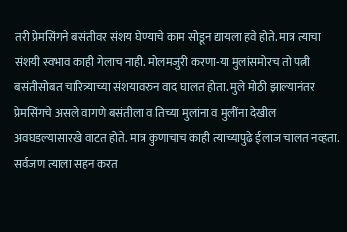तरी प्रेमसिंगने बसंतीवर संशय घेण्याचे काम सोडून द्यायला हवे होते. मात्र त्याचा संशयी स्वभाव काही गेलाच नाही. मोलमजुरी करणा-या मुलांसमोरच तो पत्नी बसंतीसोबत चारित्र्याच्या संशयावरुन वाद घालत होता. मुले मोठी झाल्यानंतर प्रेमसिंगचे असले वागणे बसंतीला व तिच्या मुलांना व मुलींना देखील अवघडल्यासारखे वाटत होते. मात्र कुणाचाच काही त्याच्यापुढे ईलाज चालत नव्हता. सर्वजण त्याला सहन करत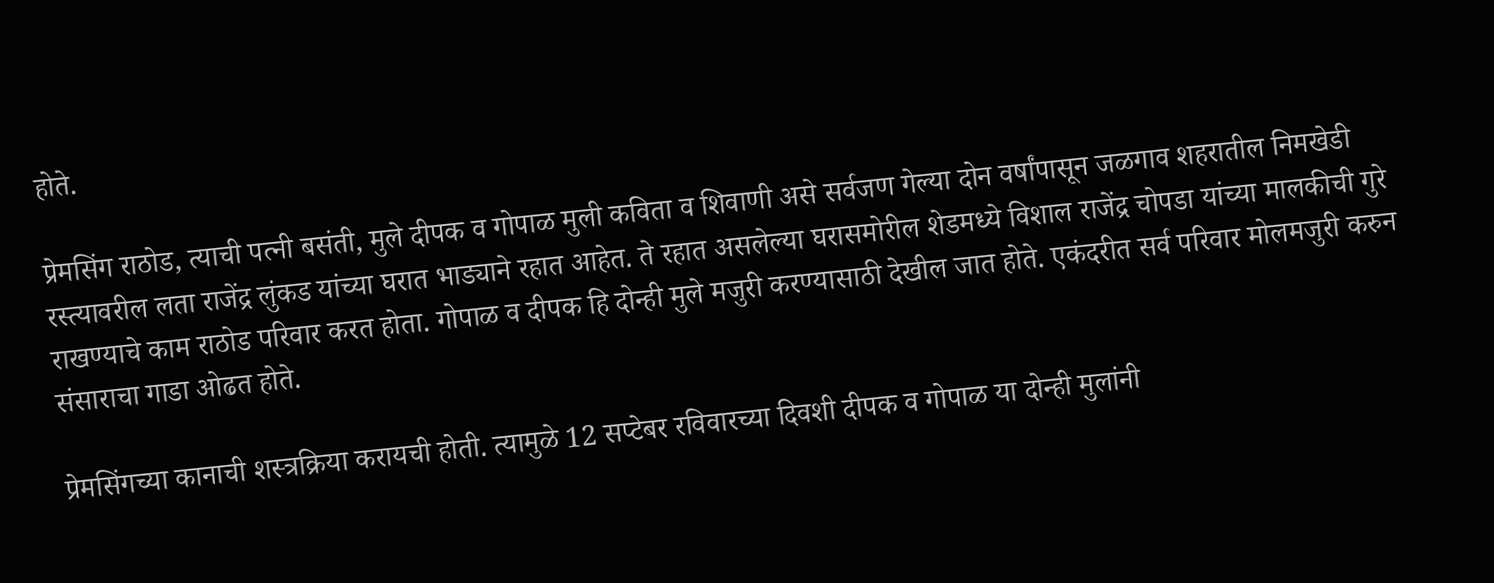होते.

प्रेमसिंग राठोड, त्याची पत्नी बसंती, मुले दीपक व गोपाळ मुली कविता व शिवाणी असे सर्वजण गेल्या दोन वर्षांपासून जळगाव शहरातील निमखेडी रस्त्यावरील लता राजेंद्र लुंकड यांच्या घरात भाड्याने रहात आहेत. ते रहात असलेल्या घरासमोरील शेडमध्ये विशाल राजेंद्र चोपडा यांच्या मालकीची गुरे राखण्याचे काम राठोड परिवार करत होता. गोपाळ व दीपक हि दोन्ही मुले मजुरी करण्यासाठी देखील जात होते. एकंदरीत सर्व परिवार मोलमजुरी करुन संसाराचा गाडा ओढत होते.

प्रेमसिंगच्या कानाची शस्त्रक्रिया करायची होती. त्यामुळे 12 सप्टेबर रविवारच्या दिवशी दीपक व गोपाळ या दोन्ही मुलांनी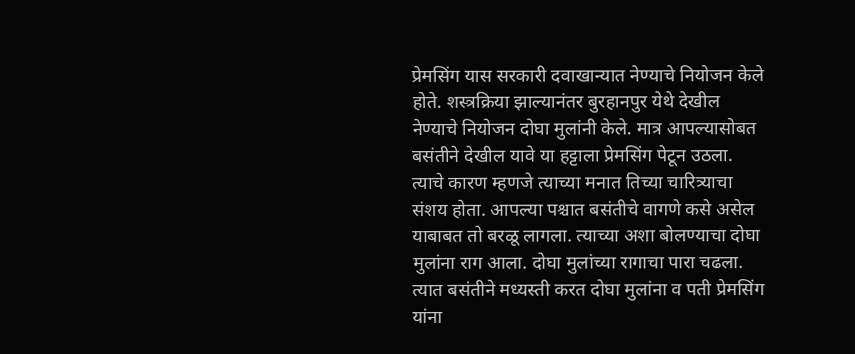प्रेमसिंग यास सरकारी दवाखान्यात नेण्याचे नियोजन केले होते. शस्त्रक्रिया झाल्यानंतर बुरहानपुर येथे देखील नेण्याचे नियोजन दोघा मुलांनी केले. मात्र आपल्यासोबत बसंतीने देखील यावे या हट्टाला प्रेमसिंग पेटून उठला. त्याचे कारण म्हणजे त्याच्या मनात तिच्या चारित्र्याचा संशय होता. आपल्या पश्चात बसंतीचे वागणे कसे असेल याबाबत तो बरळू लागला. त्याच्या अशा बोलण्याचा दोघा मुलांना राग आला. दोघा मुलांच्या रागाचा पारा चढला. त्यात बसंतीने मध्यस्ती करत दोघा मुलांना व पती प्रेमसिंग यांना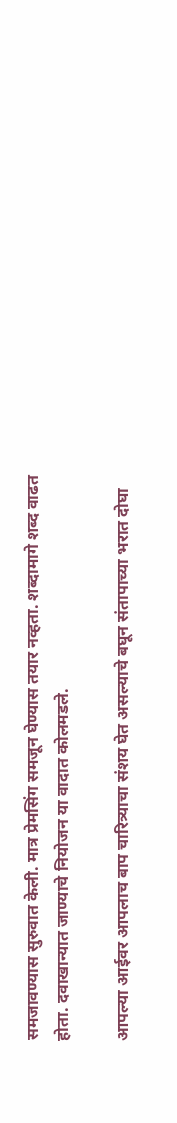समजावण्यास सुरुवात केली. मात्र प्रेमसिंग समजून घेण्यास तयार नव्हता. शब्दामागे शब्द वाढत होता. दवाखान्यात जाण्याचे नियोजन या वादात कोलमडले.

आपल्या आईवर आपलाच बाप चारित्र्याचा संशय घेत असल्याचे बघून संतापाच्या भरात दोघा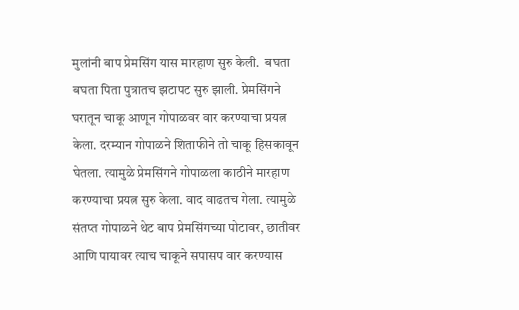मुलांनी बाप प्रेमसिंग यास मारहाण सुरु केली.  बघता बघता पिता पुत्रातच झटापट सुरु झाली. प्रेमसिंगने  घरातून चाकू आणून गोपाळवर वार करण्याचा प्रयत्न केला. दरम्यान गोपाळने शिताफीने तो चाकू हिसकावून घेतला. त्यामुळे प्रेमसिंगने गोपाळला काठीने मारहाण करण्याचा प्रयत्न सुरु केला. वाद वाढतच गेला. त्यामुळे संतप्त गोपाळने थेट बाप प्रेमसिंगच्या पोटावर, छातीवर आणि पायावर त्याच चाकूने सपासप वार करण्यास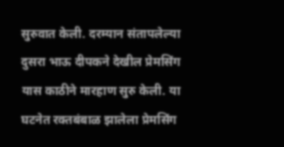सुरुवात केली. दरम्यान संतापलेल्या दुसरा भाऊ दीपकने देखील प्रेमसिंग यास काठीने मारहाण सुरु केली. या घटनेत रक्तबंबाळ झालेला प्रेमसिंग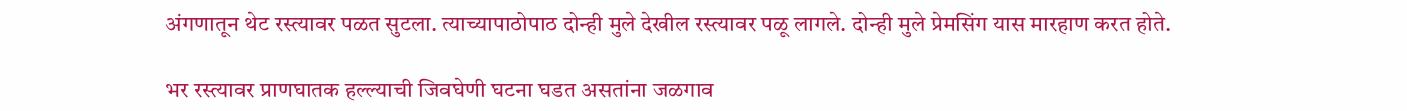अंगणातून थेट रस्त्यावर पळत सुटला. त्याच्यापाठोपाठ दोन्ही मुले देखील रस्त्यावर पळू लागले. दोन्ही मुले प्रेमसिंग यास मारहाण करत होते.

भर रस्त्यावर प्राणघातक हल्ल्याची जिवघेणी घटना घडत असतांना जळगाव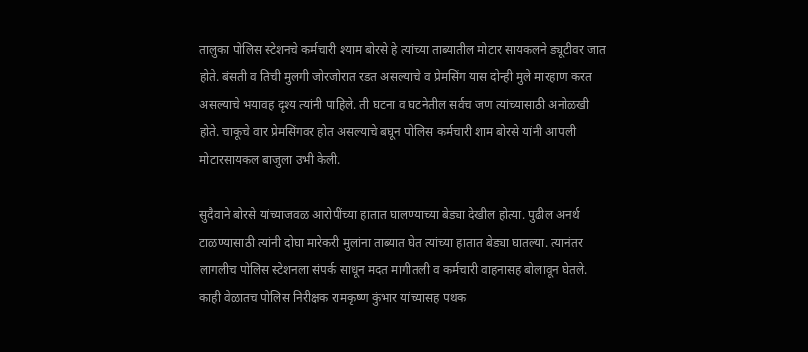तालुका पोलिस स्टेशनचे कर्मचारी श्याम बोरसे हे त्यांच्या ताब्यातील मोटार सायकलने ड्यूटीवर जात होते. बंसती व तिची मुलगी जोरजोरात रडत असल्याचे व प्रेमसिंग यास दोन्ही मुले मारहाण करत असल्याचे भयावह दृश्य त्यांनी पाहिले. ती घटना व घटनेतील सर्वच जण त्यांच्यासाठी अनोळखी होते. चाकूचे वार प्रेमसिंगवर होत असल्याचे बघून पोलिस कर्मचारी शाम बोरसे यांनी आपली मोटारसायकल बाजुला उभी केली.

सुदैवाने बोरसे यांच्याजवळ आरोपींच्या हातात घालण्याच्या बेड्या देखील होत्या. पुढील अनर्थ टाळण्यासाठी त्यांनी दोघा मारेकरी मुलांना ताब्यात घेत त्यांच्या हातात बेड्या घातल्या. त्यानंतर लागलीच पोलिस स्टेशनला संपर्क साधून मदत मागीतली व कर्मचारी वाहनासह बोलावून घेतले. काही वेळातच पोलिस निरीक्षक रामकृष्ण कुंभार यांच्यासह पथक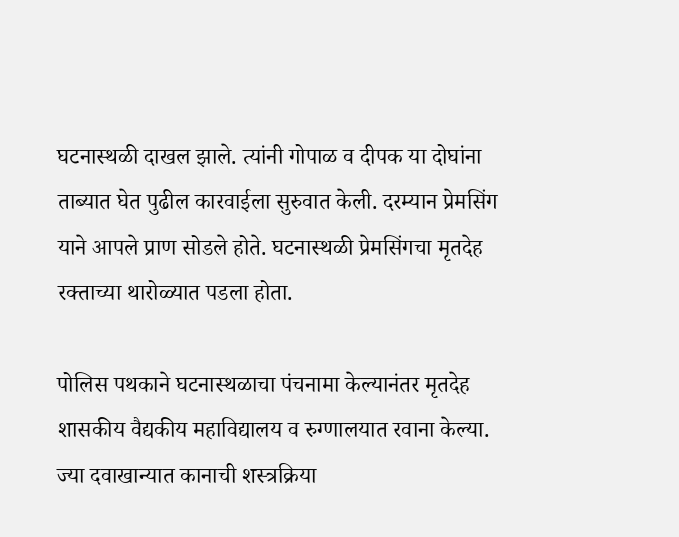घटनास्थळी दाखल झाले. त्यांनी गोपाळ व दीपक या दोघांना ताब्यात घेत पुढील कारवाईला सुरुवात केली. दरम्यान प्रेमसिंग याने आपले प्राण सोडले होते. घटनास्थळी प्रेमसिंगचा मृतदेह रक्ताच्या थारोळ्यात पडला होता.

पोलिस पथकाने घटनास्थळाचा पंचनामा केल्यानंतर मृतदेह शासकीय वैद्यकीय महाविद्यालय व रुग्णालयात रवाना केल्या. ज्या दवाखान्यात कानाची शस्त्रक्रिया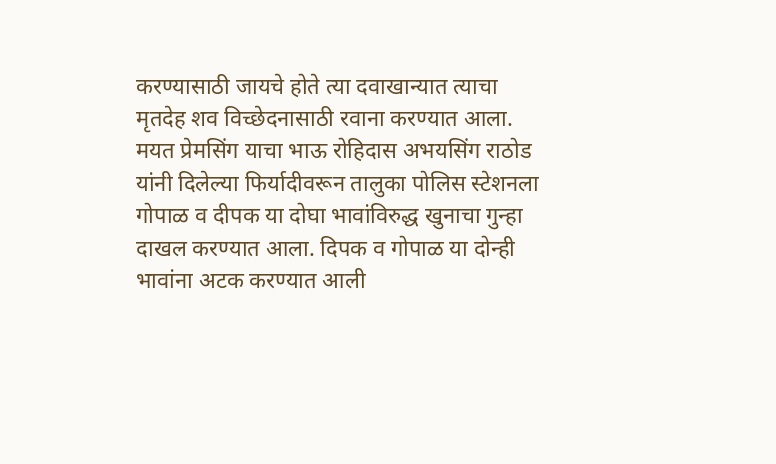करण्यासाठी जायचे होते त्या दवाखान्यात त्याचा मृतदेह शव विच्छेदनासाठी रवाना करण्यात आला. मयत प्रेमसिंग याचा भाऊ रोहिदास अभयसिंग राठोड यांनी दिलेल्या फिर्यादीवरून तालुका पोलिस स्टेशनला गोपाळ व दीपक या दोघा भावांविरुद्ध खुनाचा गुन्हा दाखल करण्यात आला. दिपक व गोपाळ या दोन्ही भावांना अटक करण्यात आली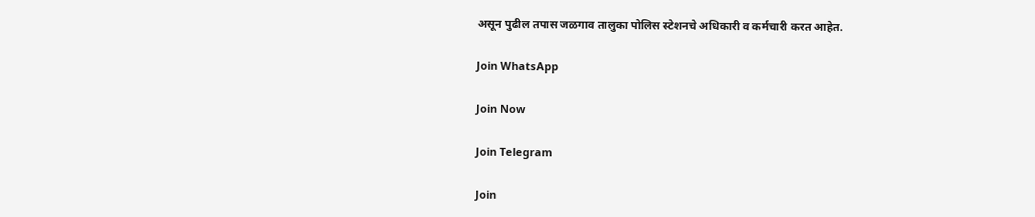असून पुढील तपास जळगाव तालुका पोलिस स्टेशनचे अधिकारी व कर्मचारी करत आहेत.

Join WhatsApp

Join Now

Join Telegram

Join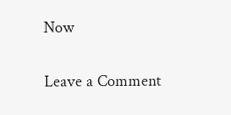Now

Leave a Comment